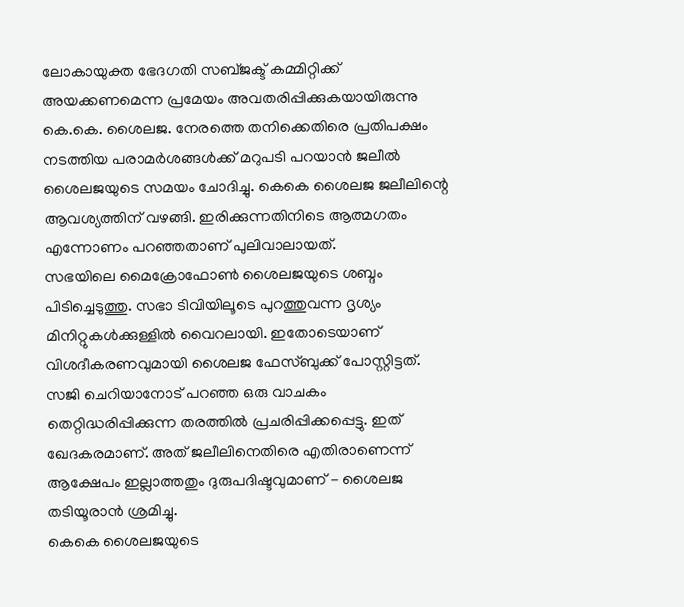ലോകായുക്ത ഭേദഗതി സബ്ജക്ട് കമ്മിറ്റിക്ക് അയക്കണമെന്ന പ്രമേയം അവതരിപ്പിക്കുകയായിരുന്നു കെ.കെ. ശൈലജ. നേരത്തെ തനിക്കെതിരെ പ്രതിപക്ഷം നടത്തിയ പരാമർശങ്ങൾക്ക് മറുപടി പറയാൻ ജലീൽ ശൈലജയുടെ സമയം ചോദിച്ചു. കെകെ ശൈലജ ജലീലിന്റെ ആവശ്യത്തിന് വഴങ്ങി. ഇരിക്കുന്നതിനിടെ ആത്മഗതം എന്നോണം പറഞ്ഞതാണ് പുലിവാലായത്.
സഭയിലെ മൈക്രോഫോൺ ശൈലജയുടെ ശബ്ദം പിടിച്ചെടുത്തു. സഭാ ടിവിയിലൂടെ പുറത്തുവന്ന ദൃശ്യം മിനിറ്റുകൾക്കുള്ളിൽ വൈറലായി. ഇതോടെയാണ് വിശദീകരണവുമായി ശൈലജ ഫേസ്ബുക്ക് പോസ്റ്റിട്ടത്. സജി ചെറിയാനോട് പറഞ്ഞ ഒരു വാചകം തെറ്റിദ്ധരിപ്പിക്കുന്ന തരത്തിൽ പ്രചരിപ്പിക്കപ്പെട്ടു. ഇത് ഖേദകരമാണ്. അത് ജലീലിനെതിരെ എതിരാണെന്ന് ആക്ഷേപം ഇല്ലാത്തതും ദുരുപദിഷ്ടവുമാണ് - ശൈലജ തടിയൂരാൻ ശ്രമിച്ചു.
കെകെ ശൈലജയുടെ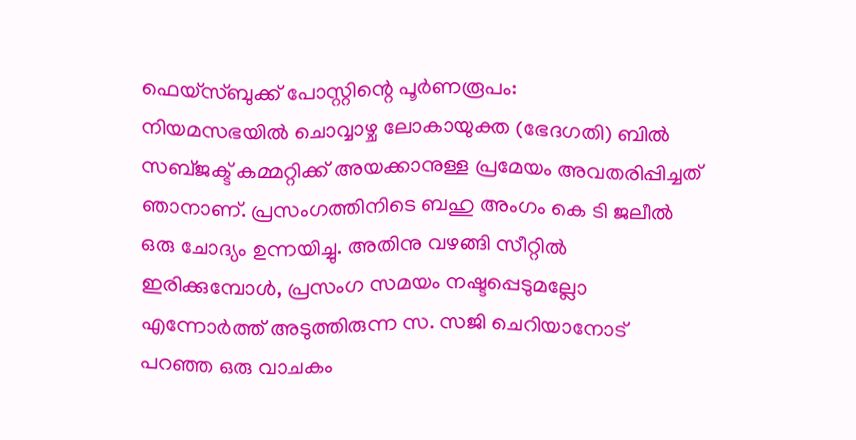ഫെയ്സ്ബുക്ക് പോസ്റ്റിന്റെ പൂർണരൂപം:
നിയമസഭയിൽ ചൊവ്വാഴ്ച ലോകായുക്ത (ഭേദഗതി) ബിൽ സബ്ജക്ട് കമ്മറ്റിക്ക് അയക്കാനുള്ള പ്രമേയം അവതരിപ്പിച്ചത് ഞാനാണ്. പ്രസംഗത്തിനിടെ ബഹു അംഗം കെ ടി ജലീൽ ഒരു ചോദ്യം ഉന്നയിച്ചു. അതിനു വഴങ്ങി സീറ്റിൽ ഇരിക്കുമ്പോൾ, പ്രസംഗ സമയം നഷ്ടപ്പെടുമല്ലോ എന്നോർത്ത് അടുത്തിരുന്ന സ. സജി ചെറിയാനോട് പറഞ്ഞ ഒരു വാചകം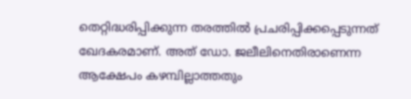തെറ്റിദ്ധരിപ്പിക്കുന്ന തരത്തിൽ പ്രചരിപ്പിക്കപ്പെടുന്നത് ഖേദകരമാണ്. അത് ഡോ. ജലീലിനെതിരാണെന്ന ആക്ഷേപം കഴമ്പില്ലാത്തതും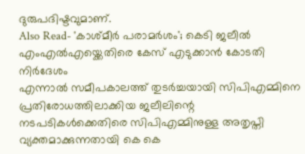ദുരുപദിഷ്ടവുമാണ്.
Also Read- 'കാശ്മീർ പരാമർശം'; കെടി ജലീൽ എംഎൽഎയ്ക്കെതിരെ കേസ് എടുക്കാൻ കോടതി നിർദേശം
എന്നാൽ സമീപകാലത്ത് തുടർച്ചയായി സിപിഎമ്മിനെ പ്രതിരോധത്തിലാക്കിയ ജലീലിന്റെ നടപടികൾക്കെതിരെ സിപിഎമ്മിനുള്ള അതൃപ്തി വ്യക്തമാക്കുന്നതായി കെ കെ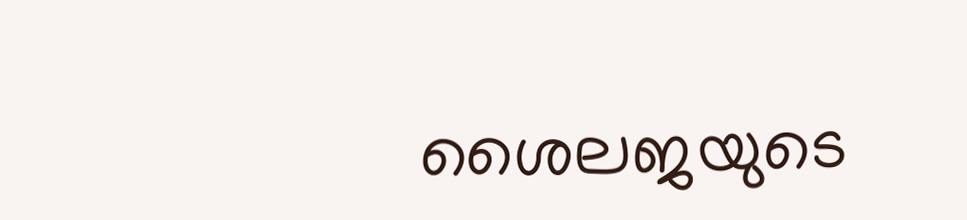ശൈലജയുടെ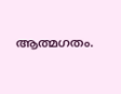ആത്മഗതം.